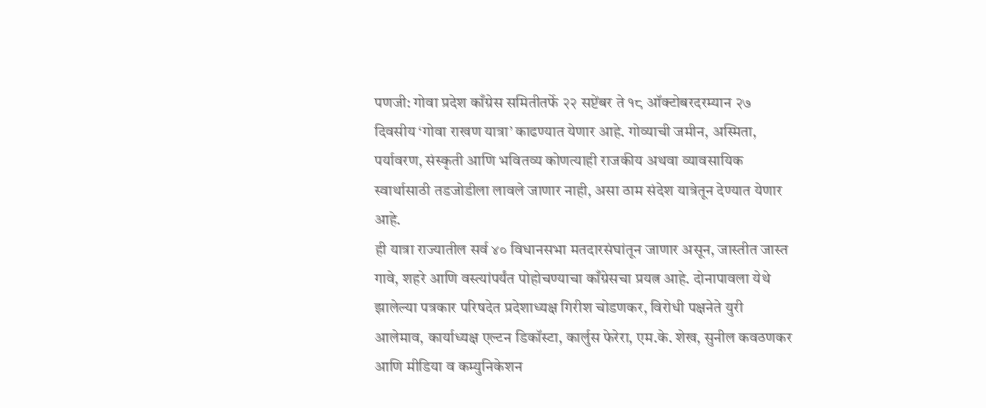पणजी: गोवा प्रदेश काँग्रेस समितीतर्फे २२ सप्टेंबर ते १८ ऑक्टोबरदरम्यान २७ दिवसीय ‘गोवा राखण यात्रा’ काढण्यात येणार आहे. गोव्याची जमीन, अस्मिता, पर्यावरण, संस्कृती आणि भवितव्य कोणत्याही राजकीय अथवा व्यावसायिक स्वार्थासाठी तडजोडीला लावले जाणार नाही, असा ठाम संदेश यात्रेतून देण्यात येणार आहे.
ही यात्रा राज्यातील सर्व ४० विधानसभा मतदारसंघांतून जाणार असून, जास्तीत जास्त गावे, शहरे आणि वस्त्यांपर्यंत पोहोचण्याचा काँग्रेसचा प्रयत्न आहे. दोनापावला येथे झालेल्या पत्रकार परिषदेत प्रदेशाध्यक्ष गिरीश चोडणकर, विरोधी पक्षनेते युरी आलेमाव, कार्याध्यक्ष एल्टन डिकॉस्टा, कार्लुस फेरेरा, एम.के. शेख, सुनील कवठणकर आणि मीडिया व कम्युनिकेशन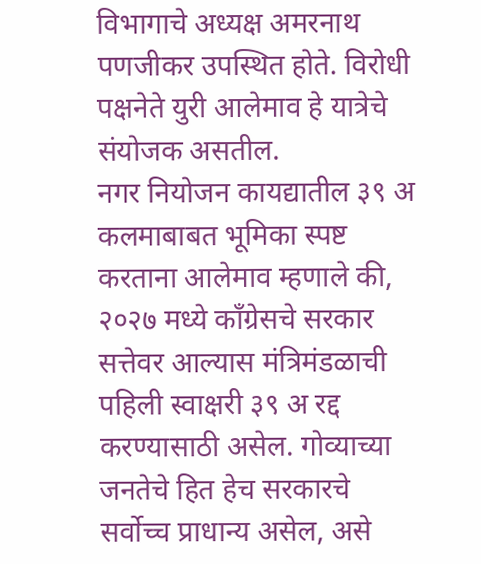विभागाचे अध्यक्ष अमरनाथ पणजीकर उपस्थित होते. विरोधी पक्षनेते युरी आलेमाव हे यात्रेचे संयोजक असतील.
नगर नियोजन कायद्यातील ३९ अ कलमाबाबत भूमिका स्पष्ट करताना आलेमाव म्हणाले की, २०२७ मध्ये काँग्रेसचे सरकार सत्तेवर आल्यास मंत्रिमंडळाची पहिली स्वाक्षरी ३९ अ रद्द करण्यासाठी असेल. गोव्याच्या जनतेचे हित हेच सरकारचे सर्वोच्च प्राधान्य असेल, असे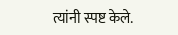त्यांनी स्पष्ट केले.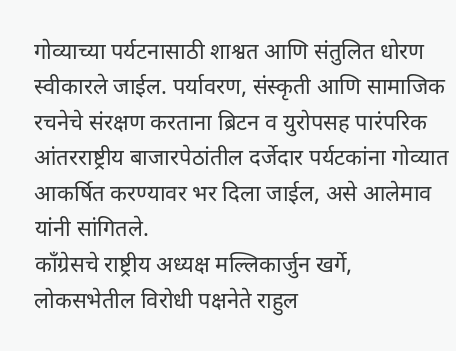गोव्याच्या पर्यटनासाठी शाश्वत आणि संतुलित धोरण स्वीकारले जाईल. पर्यावरण, संस्कृती आणि सामाजिक रचनेचे संरक्षण करताना ब्रिटन व युरोपसह पारंपरिक आंतरराष्ट्रीय बाजारपेठांतील दर्जेदार पर्यटकांना गोव्यात आकर्षित करण्यावर भर दिला जाईल, असे आलेमाव यांनी सांगितले.
काँग्रेसचे राष्ट्रीय अध्यक्ष मल्लिकार्जुन खर्गे, लोकसभेतील विरोधी पक्षनेते राहुल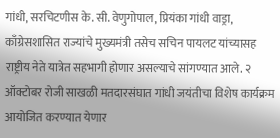गांधी, सरचिटणीस के. सी. वेणुगोपाल, प्रियंका गांधी वाड्रा, काँग्रेसशासित राज्यांचे मुख्यमंत्री तसेच सचिन पायलट यांच्यासह राष्ट्रीय नेते यात्रेत सहभागी होणार असल्याचे सांगण्यात आले. २ ऑक्टोबर रोजी साखळी मतदारसंघात गांधी जयंतीचा विशेष कार्यक्रम आयोजित करण्यात येणार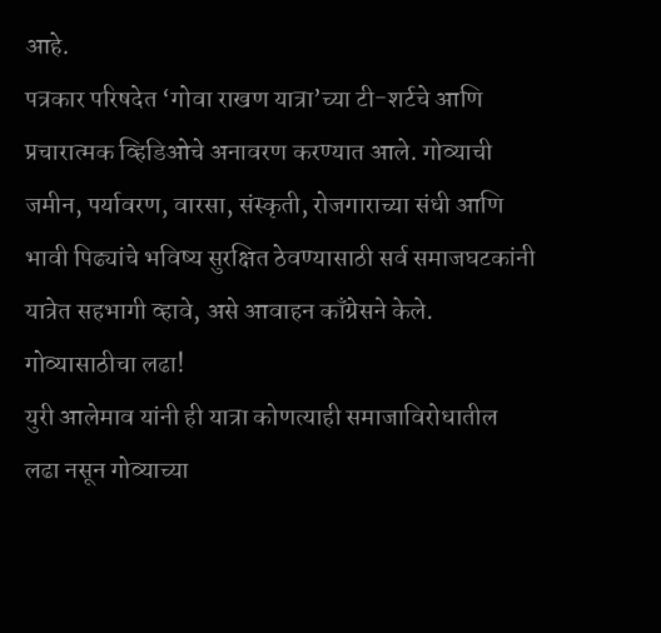आहे.
पत्रकार परिषदेत ‘गोवा राखण यात्रा’च्या टी-शर्टचे आणि प्रचारात्मक व्हिडिओचे अनावरण करण्यात आले. गोव्याची जमीन, पर्यावरण, वारसा, संस्कृती, रोजगाराच्या संधी आणि भावी पिढ्यांचे भविष्य सुरक्षित ठेवण्यासाठी सर्व समाजघटकांनी यात्रेत सहभागी व्हावे, असे आवाहन काँग्रेसने केले.
गोव्यासाठीचा लढा!
युरी आलेमाव यांनी ही यात्रा कोणत्याही समाजाविरोधातील लढा नसून गोव्याच्या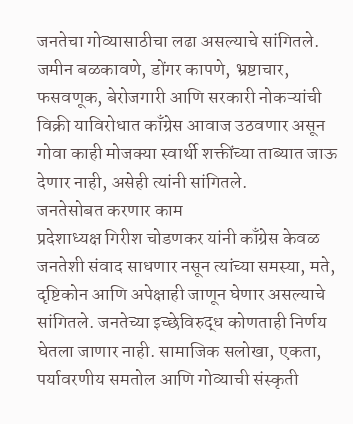जनतेचा गोव्यासाठीचा लढा असल्याचे सांगितले. जमीन बळकावणे, डोंगर कापणे, भ्रष्टाचार, फसवणूक, बेरोजगारी आणि सरकारी नोकऱ्यांची विक्री याविरोधात काँग्रेस आवाज उठवणार असून गोवा काही मोजक्या स्वार्थी शक्तींच्या ताब्यात जाऊ देणार नाही, असेही त्यांनी सांगितले.
जनतेसोबत करणार काम
प्रदेशाध्यक्ष गिरीश चोडणकर यांनी काँग्रेस केवळ जनतेशी संवाद साधणार नसून त्यांच्या समस्या, मते, दृष्टिकोन आणि अपेक्षाही जाणून घेणार असल्याचे सांगितले. जनतेच्या इच्छेविरुद्ध कोणताही निर्णय घेतला जाणार नाही. सामाजिक सलोखा, एकता, पर्यावरणीय समतोल आणि गोव्याची संस्कृती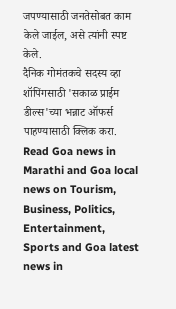जपण्यासाठी जनतेसोबत काम केले जाईल, असे त्यांनी स्पष्ट केले.
दैनिक गोमंतकचे सदस्य व्हा
शॉपिंगसाठी 'सकाळ प्राईम डील्स'च्या भन्नाट ऑफर्स पाहण्यासाठी क्लिक करा.
Read Goa news in Marathi and Goa local news on Tourism, Business, Politics, Entertainment, Sports and Goa latest news in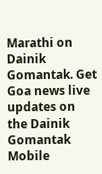Marathi on Dainik Gomantak. Get Goa news live updates on the Dainik Gomantak Mobile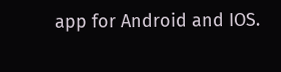app for Android and IOS.